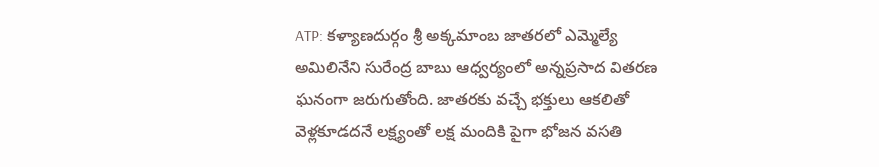ATP: కళ్యాణదుర్గం శ్రీ అక్కమాంబ జాతరలో ఎమ్మెల్యే అమిలినేని సురేంద్ర బాబు ఆధ్వర్యంలో అన్నప్రసాద వితరణ ఘనంగా జరుగుతోంది. జాతరకు వచ్చే భక్తులు ఆకలితో వెళ్లకూడదనే లక్ష్యంతో లక్ష మందికి పైగా భోజన వసతి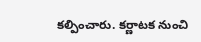కల్పించారు. కర్ణాటక నుంచి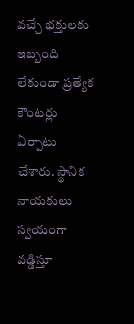వచ్చే భక్తులకు ఇబ్బంది లేకుండా ప్రత్యేక కౌంటర్లు ఏర్పాటు చేశారు. స్థానిక నాయకులు స్వయంగా వడ్డిస్తూ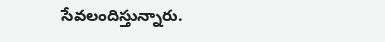సేవలందిస్తున్నారు.